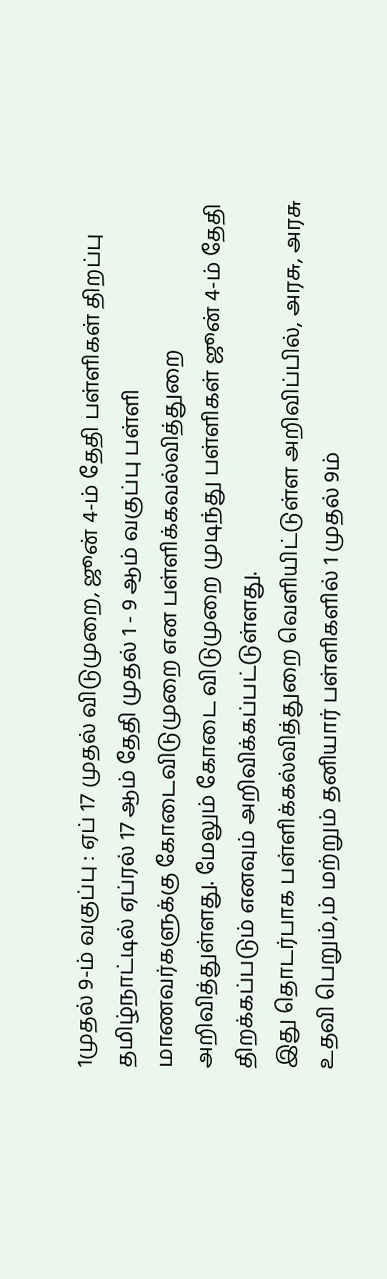1முதல் 9-ம் வகுப்பு : ஏப் 17 முதல் விடுமுறை, ஜூன் 4-ம் தேதி பள்ளிகள் திறப்பு
தமிழ்நாட்டில் ஏப்ரல் 17 ஆம் தேதி முதல் 1 - 9 ஆம் வகுப்பு பள்ளி மாணவர்களுக்கு கோடைவிடுமுறை என பள்ளிக்கவல்வித்துறை அறிவித்துள்ளது. மேலும் கோடை விடுமுறை முடிந்து பள்ளிகள் ஜூன் 4-ம் தேதி திறக்கப்படும் எனவும் அறிவிக்கப்பட்டுள்ளது.
இது தொடர்பாக பள்ளிக்கல்வித்துறை வெளியிட்டுள்ள அறிவிப்பில், அரசு, அரசு உதவி பெறும்,ம் மற்றும் தனியார் பள்ளிகளில் 1 முதல் 9ம்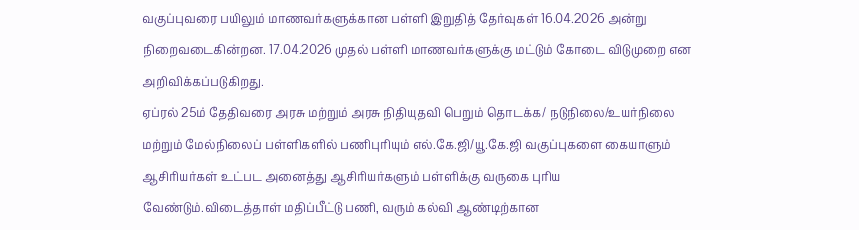வகுப்புவரை பயிலும் மாணவர்களுக்கான பள்ளி இறுதித் தேர்வுகள் 16.04.2026 அன்று நிறைவடைகின்றன. 17.04.2026 முதல் பள்ளி மாணவர்களுக்கு மட்டும் கோடை விடுமுறை என அறிவிக்கப்படுகிறது.
ஏப்ரல் 25ம் தேதிவரை அரசு மற்றும் அரசு நிதியுதவி பெறும் தொடக்க/ நடுநிலை/உயர்நிலை மற்றும் மேல்நிலைப் பள்ளிகளில் பணிபுரியும் எல்.கே.ஜி/யூ.கே.ஜி வகுப்புகளை கையாளும் ஆசிரியர்கள் உட்பட அனைத்து ஆசிரியர்களும் பள்ளிக்கு வருகை புரிய வேண்டும்.விடைத்தாள் மதிப்பீட்டு பணி, வரும் கல்வி ஆண்டிற்கான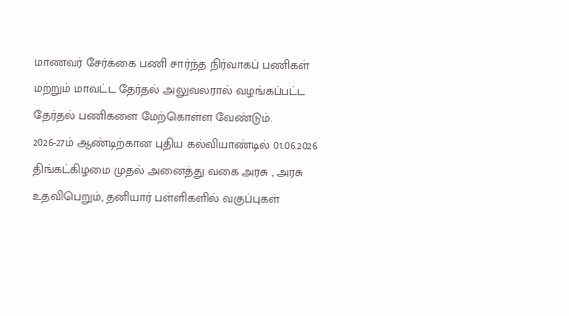மாணவர் சேர்க்கை பணி சார்ந்த நிர்வாகப் பணிகள் மற்றும் மாவட்ட தேர்தல் அலுவலரால் வழங்கப்பட்ட தேர்தல் பணிகளை மேற்கொள்ள வேண்டும்.
2026-27ம் ஆண்டிற்கான புதிய கல்வியாண்டில் 01.06.2026 திங்கட்கிழமை முதல் அனைத்து வகை அரசு , அரசு உதவிபெறும், தனியார் பள்ளிகளில் வகுப்புகள்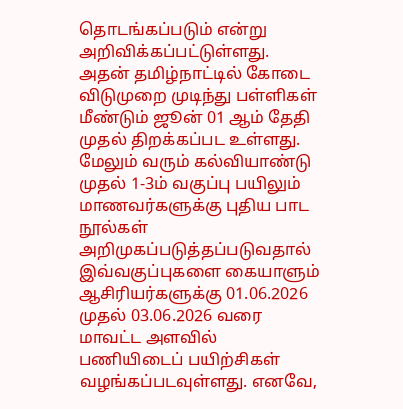தொடங்கப்படும் என்று அறிவிக்கப்பட்டுள்ளது. அதன் தமிழ்நாட்டில் கோடை விடுமுறை முடிந்து பள்ளிகள் மீண்டும் ஜூன் 01 ஆம் தேதி முதல் திறக்கப்பட உள்ளது.
மேலும் வரும் கல்வியாண்டு முதல் 1-3ம் வகுப்பு பயிலும் மாணவர்களுக்கு புதிய பாட நூல்கள் அறிமுகப்படுத்தப்படுவதால் இவ்வகுப்புகளை கையாளும் ஆசிரியர்களுக்கு 01.06.2026 முதல் 03.06.2026 வரை மாவட்ட அளவில் பணியிடைப் பயிற்சிகள் வழங்கப்படவுள்ளது. எனவே,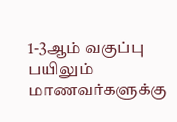1-3ஆம் வகுப்பு பயிலும் மாணவர்களுக்கு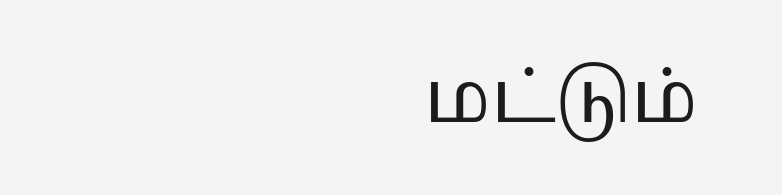மட்டும்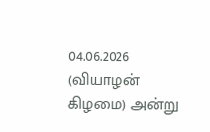04.06.2026 (வியாழன் கிழமை) அன்று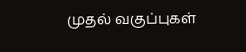முதல் வகுப்புகள்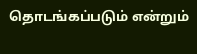தொடங்கப்படும் என்றும்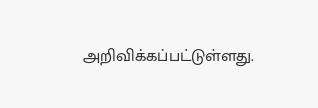அறிவிக்கப்பட்டுள்ளது.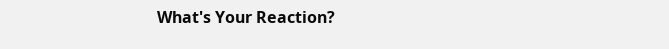What's Your Reaction?